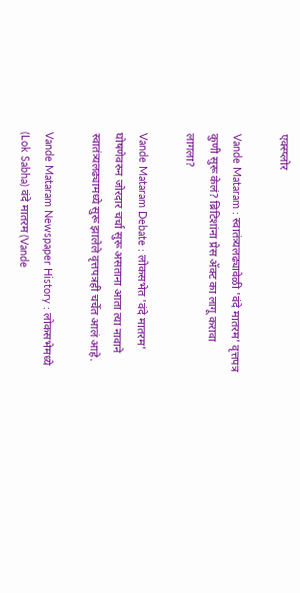एक्स्प्लोर

Vande Mataram : स्वातंत्र्यलढ्यावेळी 'वंदे मातरम' वृत्तपत्र कुणी सुरू केलं? ब्रिटिशांना प्रेस ॲक्ट का लागू करावा लागला?

Vande Mataram Debate : लोकसभेत 'वंदे मातरम' घोषणेवरुन जोरदार चर्चा सुरू असताना आता त्या नावाने स्वातंत्र्यलढ्यामध्ये सुरू झालेले वृत्तपत्रही चर्चेत आलं आहे.

Vande Mataram Newspaper History : लोकसभेमध्ये (Lok Sabha) वंदे मातरम (Vande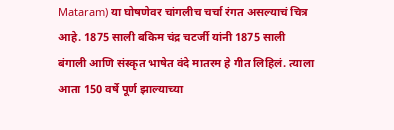Mataram) या घोषणेवर चांगलीच चर्चा रंगत असल्याचं चित्र आहे. 1875 साली बकिम चंद्र चटर्जी यांनी 1875 साली बंगाली आणि संस्कृत भाषेत वंदे मातरम हे गीत लिहिलं. त्याला आता 150 वर्षे पूर्ण झाल्याच्या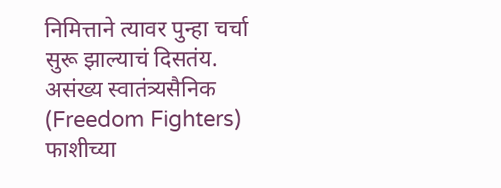निमित्ताने त्यावर पुन्हा चर्चा सुरू झाल्याचं दिसतंय. असंख्य स्वातंत्र्यसैनिक (Freedom Fighters) फाशीच्या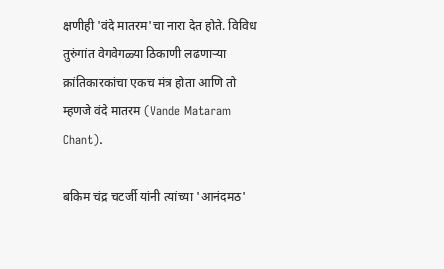क्षणीही 'वंदे मातरम'चा नारा देत होते. विविध तुरुंगांत वेगवेगळ्या ठिकाणी लढणाऱ्या क्रांतिकारकांचा एकच मंत्र होता आणि तो म्हणजे वंदे मातरम (Vande Mataram Chant).

बकिम चंद्र चटर्जी यांनी त्यांच्या 'आनंदमठ'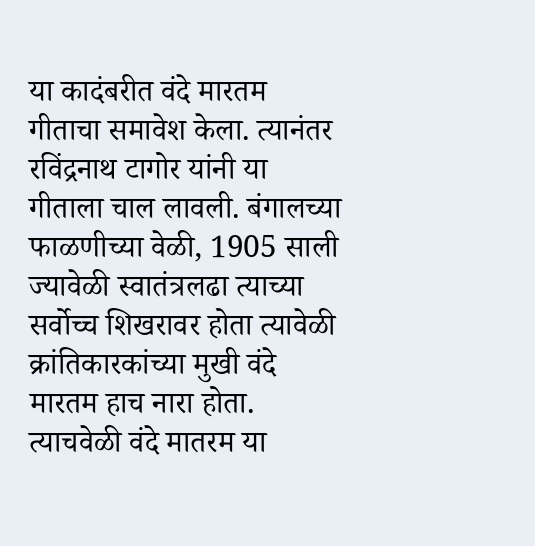या कादंबरीत वंदे मारतम गीताचा समावेश केला. त्यानंतर रविंद्रनाथ टागोर यांनी या गीताला चाल लावली. बंगालच्या फाळणीच्या वेळी, 1905 साली ज्यावेळी स्वातंत्रलढा त्याच्या सर्वोच्च शिखरावर होता त्यावेळी क्रांतिकारकांच्या मुखी वंदे मारतम हाच नारा होता. त्याचवेळी वंदे मातरम या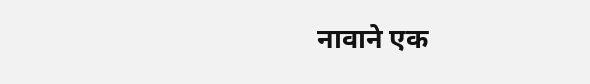नावाने एक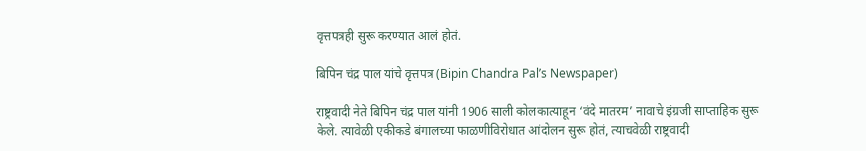वृत्तपत्रही सुरू करण्यात आलं होतं.

बिपिन चंद्र पाल यांचे वृत्तपत्र (Bipin Chandra Pal’s Newspaper)

राष्ट्रवादी नेते बिपिन चंद्र पाल यांनी 1906 साली कोलकात्याहून ‘वंदे मातरम’ नावाचे इंग्रजी साप्ताहिक सुरू केले. त्यावेळी एकीकडे बंगालच्या फाळणीविरोधात आंदोलन सुरू होतं, त्याचवेळी राष्ट्रवादी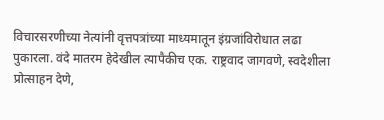विचारसरणीच्या नेत्यांनी वृत्तपत्रांच्या माध्यमातून इंग्रजांविरोधात लढा पुकारला. वंदे मातरम हेदेखील त्यापैकीच एक. राष्ट्रवाद जागवणे, स्वदेशीला प्रोत्साहन देणे,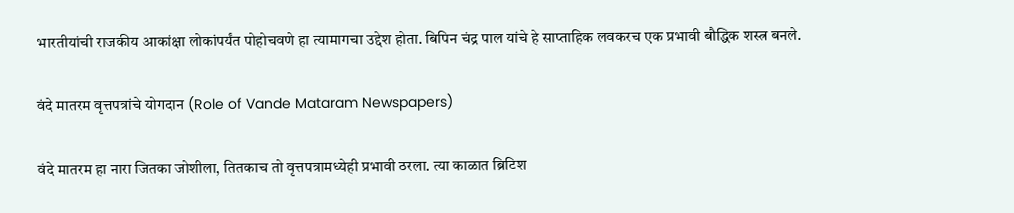भारतीयांची राजकीय आकांक्षा लोकांपर्यंत पोहोचवणे हा त्यामागचा उद्देश होता. बिपिन चंद्र पाल यांचे हे साप्ताहिक लवकरच एक प्रभावी बौद्धिक शस्त्र बनले.

वंदे मातरम वृत्तपत्रांचे योगदान (Role of Vande Mataram Newspapers)

वंदे मातरम हा नारा जितका जोशीला, तितकाच तो वृत्तपत्रामध्येही प्रभावी ठरला. त्या काळात ब्रिटिश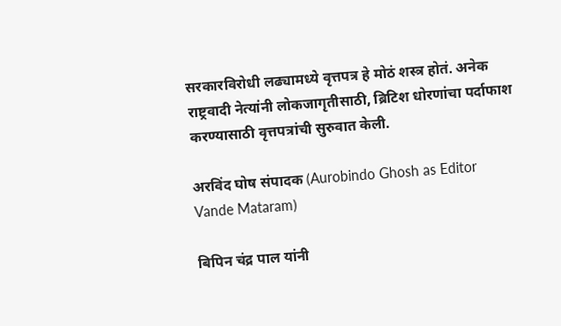सरकारविरोधी लढ्यामध्ये वृत्तपत्र हे मोठं शस्त्र होतं. अनेक राष्ट्रवादी नेत्यांनी लोकजागृतीसाठी, ब्रिटिश धोरणांचा पर्दाफाश करण्यासाठी वृत्तपत्रांची सुरुवात केली.

अरविंद घोष संपादक (Aurobindo Ghosh as Editor Vande Mataram)

बिपिन चंद्र पाल यांनी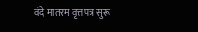वंदे मातरम वृत्तपत्र सुरू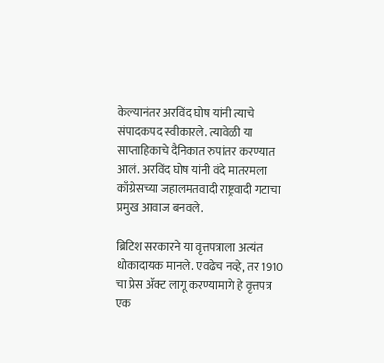केल्यानंतर अरविंद घोष यांनी त्याचे संपादकपद स्वीकारले. त्यावेळी या साप्ताहिकाचे दैनिकात रुपांतर करण्यात आलं. अरविंद घोष यांनी वंदे मातरमला काँग्रेसच्या जहालमतवादी राष्ट्रवादी गटाचा प्रमुख आवाज बनवले.

ब्रिटिश सरकारने या वृत्तपत्राला अत्यंत धोकादायक मानले. एवढेच नव्हे, तर 1910 चा प्रेस ॲक्ट लागू करण्यामागे हे वृत्तपत्र एक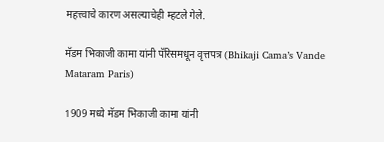महत्त्वाचे कारण असल्याचेही म्हटले गेले.

मॅडम भिकाजी कामा यांनी पॅरिसमधून वृत्तपत्र (Bhikaji Cama’s Vande Mataram Paris)

1909 मध्ये मॅडम भिकाजी कामा यांनी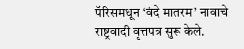पॅरिसमधून ‘वंदे मातरम’ नावाचे राष्ट्रवादी वृत्तपत्र सुरू केले.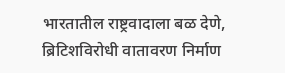भारतातील राष्ट्रवादाला बळ देणे, ब्रिटिशविरोधी वातावरण निर्माण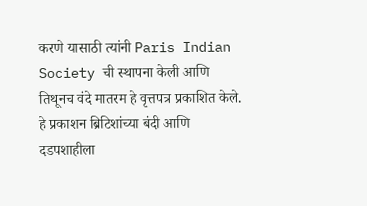करणे यासाठी त्यांनी Paris Indian Society ची स्थापना केली आणि तिथूनच वंदे मातरम हे वृत्तपत्र प्रकाशित केले. हे प्रकाशन ब्रिटिशांच्या बंदी आणि दडपशाहीला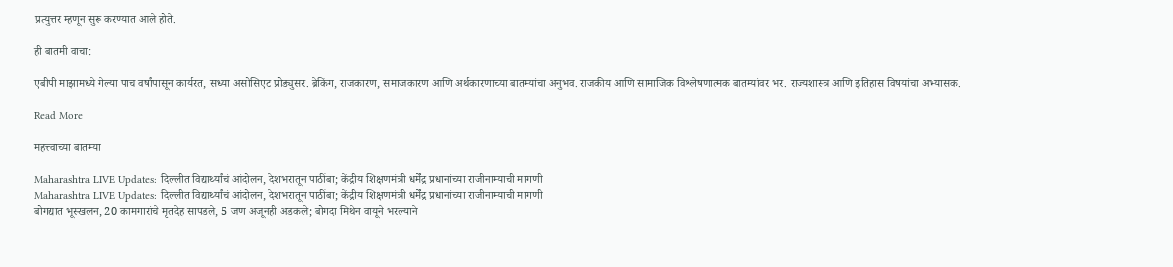प्रत्युत्तर म्हणून सुरू करण्यात आले होते.

ही बातमी वाचा:

एबीपी माझामध्ये गेल्या पाच वर्षांपासून कार्यरत, सध्या असोसिएट प्रोड्युसर. ब्रेकिंग, राजकारण, समाजकारण आणि अर्थकारणाच्या बातम्यांचा अनुभव. राजकीय आणि सामाजिक विश्लेषणात्मक बातम्यांवर भर. राज्यशास्त्र आणि इतिहास विषयांचा अभ्यासक.

Read More

महत्त्वाच्या बातम्या

Maharashtra LIVE Updates: दिल्लीत विद्यार्थ्यांचं आंदोलन, देशभरातून पाठींबा; केंद्रीय शिक्षणमंत्री धर्मेंद्र प्रधानांच्या राजीनाम्याची मागणी
Maharashtra LIVE Updates: दिल्लीत विद्यार्थ्यांचं आंदोलन, देशभरातून पाठींबा; केंद्रीय शिक्षणमंत्री धर्मेंद्र प्रधानांच्या राजीनाम्याची मागणी
बोगद्यात भूस्खलन, 20 कामगारांचे मृतदेह सापडले, 5 जण अजूनही अडकले; बोगदा मिथेन वायूने भरल्याने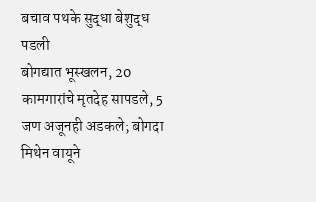बचाव पथके सुद्धा बेशुद्ध पडली
बोगद्यात भूस्खलन, 20 कामगारांचे मृतदेह सापडले, 5 जण अजूनही अडकले; बोगदा मिथेन वायूने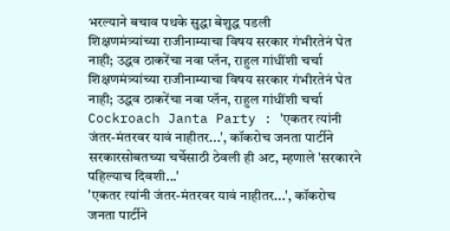भरल्याने बचाव पथके सुद्धा बेशुद्ध पडली
शिक्षणमंत्र्यांच्या राजीनाम्याचा विषय सरकार गंभीरतेनं घेत नाही; उद्धव ठाकरेंचा नवा प्लॅन, राहुल गांधींशी चर्चा
शिक्षणमंत्र्यांच्या राजीनाम्याचा विषय सरकार गंभीरतेनं घेत नाही; उद्धव ठाकरेंचा नवा प्लॅन, राहुल गांधींशी चर्चा
Cockroach Janta Party : 'एकतर त्यांनी जंतर-मंतरवर यावं नाहीतर...', कॉकरोच जनता पार्टीने सरकारसोबतच्या चर्चेसाठी ठेवली ही अट, म्हणाले 'सरकारने पहिल्याच दिवशी...'
'एकतर त्यांनी जंतर-मंतरवर यावं नाहीतर...', कॉकरोच जनता पार्टीने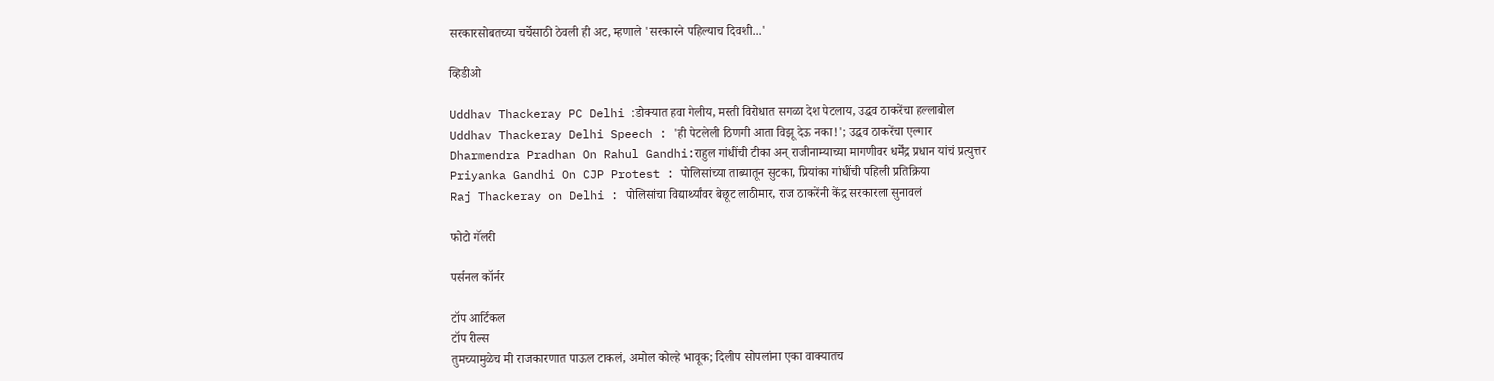सरकारसोबतच्या चर्चेसाठी ठेवली ही अट, म्हणाले 'सरकारने पहिल्याच दिवशी...'

व्हिडीओ

Uddhav Thackeray PC Delhi :डोक्यात हवा गेलीय, मस्ती विरोधात सगळा देश पेटलाय, उद्धव ठाकरेंचा हल्लाबोल
Uddhav Thackeray Delhi Speech : 'ही पेटलेली ठिणगी आता विझू देऊ नका!'; उद्धव ठाकरेंचा एल्गार
Dharmendra Pradhan On Rahul Gandhi:राहुल गांधींची टीका अन् राजीनाम्याच्या मागणीवर धर्मेंद्र प्रधान यांचं प्रत्युत्तर
Priyanka Gandhi On CJP Protest : पोलिसांच्या ताब्यातून सुटका, प्रियांका गांधींची पहिली प्रतिक्रिया
Raj Thackeray on Delhi : पोलिसांचा विद्यार्थ्यांवर बेछूट लाठीमार, राज ठाकरेंनी केंद्र सरकारला सुनावलं

फोटो गॅलरी

पर्सनल कॉर्नर

टॉप आर्टिकल
टॉप रील्स
तुमच्यामुळेच मी राजकारणात पाऊल टाकलं, अमोल कोल्हे भावूक; दिलीप सोपलांना एका वाक्यातच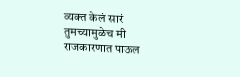व्यक्त केलं सारं
तुमच्यामुळेच मी राजकारणात पाऊल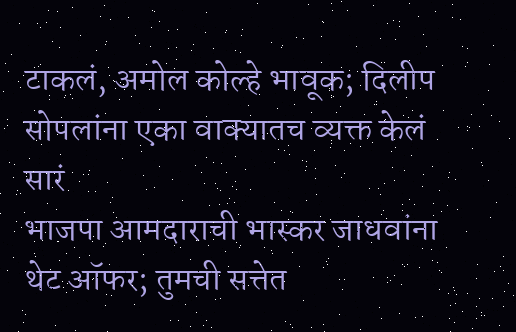टाकलं, अमोल कोल्हे भावूक; दिलीप सोपलांना एका वाक्यातच व्यक्त केलं सारं
भाजपा आमदाराची भास्कर जाधवांना थेट ऑफर; तुमची सत्तेत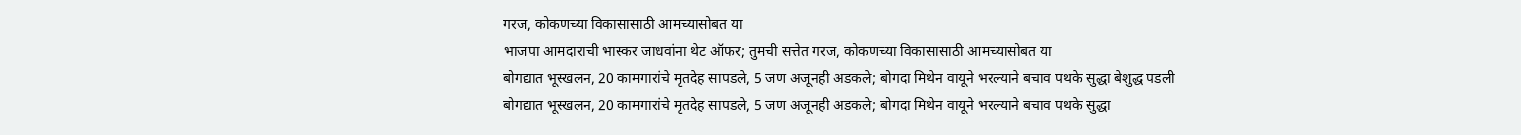गरज, कोकणच्या विकासासाठी आमच्यासोबत या
भाजपा आमदाराची भास्कर जाधवांना थेट ऑफर; तुमची सत्तेत गरज, कोकणच्या विकासासाठी आमच्यासोबत या
बोगद्यात भूस्खलन, 20 कामगारांचे मृतदेह सापडले, 5 जण अजूनही अडकले; बोगदा मिथेन वायूने भरल्याने बचाव पथके सुद्धा बेशुद्ध पडली
बोगद्यात भूस्खलन, 20 कामगारांचे मृतदेह सापडले, 5 जण अजूनही अडकले; बोगदा मिथेन वायूने भरल्याने बचाव पथके सुद्धा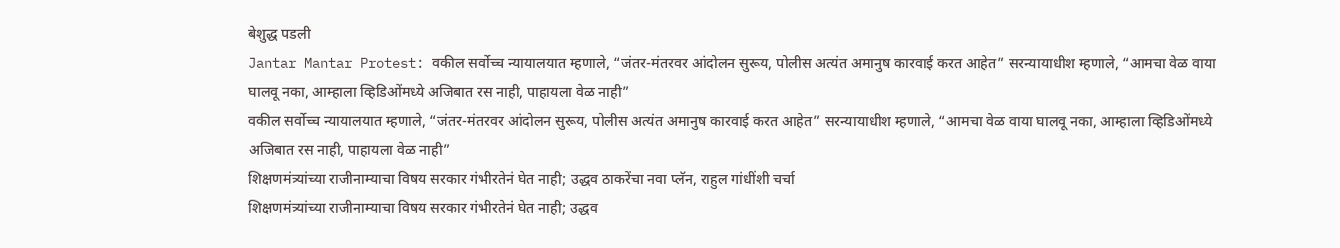बेशुद्ध पडली
Jantar Mantar Protest: वकील सर्वोच्च न्यायालयात म्हणाले, “जंतर-मंतरवर आंदोलन सुरूय, पोलीस अत्यंत अमानुष कारवाई करत आहेत” सरन्यायाधीश म्हणाले, “आमचा वेळ वाया घालवू नका, आम्हाला व्हिडिओंमध्ये अजिबात रस नाही, पाहायला वेळ नाही”
वकील सर्वोच्च न्यायालयात म्हणाले, “जंतर-मंतरवर आंदोलन सुरूय, पोलीस अत्यंत अमानुष कारवाई करत आहेत” सरन्यायाधीश म्हणाले, “आमचा वेळ वाया घालवू नका, आम्हाला व्हिडिओंमध्ये अजिबात रस नाही, पाहायला वेळ नाही”
शिक्षणमंत्र्यांच्या राजीनाम्याचा विषय सरकार गंभीरतेनं घेत नाही; उद्धव ठाकरेंचा नवा प्लॅन, राहुल गांधींशी चर्चा
शिक्षणमंत्र्यांच्या राजीनाम्याचा विषय सरकार गंभीरतेनं घेत नाही; उद्धव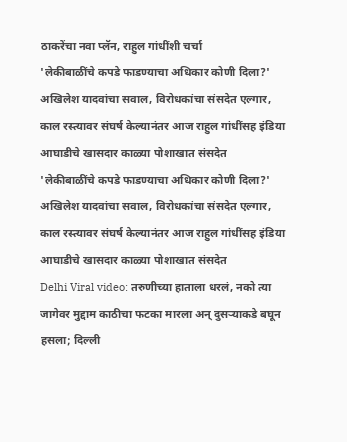ठाकरेंचा नवा प्लॅन, राहुल गांधींशी चर्चा
'लेकीबाळींचे कपडे फाडण्याचा अधिकार कोणी दिला?' अखिलेश यादवांचा सवाल, विरोधकांचा संसदेत एल्गार, काल रस्त्यावर संघर्ष केल्यानंतर आज राहुल गांधींसह इंडिया आघाडीचे खासदार काळ्या पोशाखात संसदेत
'लेकीबाळींचे कपडे फाडण्याचा अधिकार कोणी दिला?' अखिलेश यादवांचा सवाल, विरोधकांचा संसदेत एल्गार, काल रस्त्यावर संघर्ष केल्यानंतर आज राहुल गांधींसह इंडिया आघाडीचे खासदार काळ्या पोशाखात संसदेत
Delhi Viral video: तरुणीच्या हाताला धरलं, नको त्या जागेवर मुद्दाम काठीचा फटका मारला अन् दुसऱ्याकडे बघून हसला; दिल्ली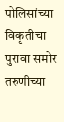पोलिसांच्या विकृतीचा पुरावा समोर
तरुणीच्या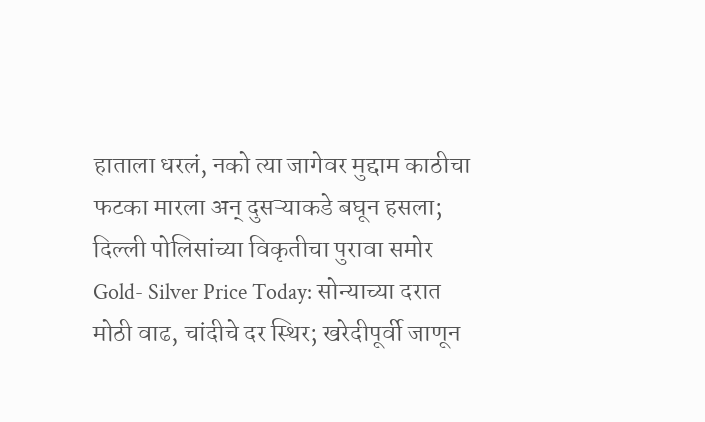हाताला धरलं, नको त्या जागेवर मुद्दाम काठीचा फटका मारला अन् दुसऱ्याकडे बघून हसला; दिल्ली पोलिसांच्या विकृतीचा पुरावा समोर
Gold- Silver Price Today: सोन्याच्या दरात मोठी वाढ, चांदीचे दर स्थिर; खरेदीपूर्वी जाणून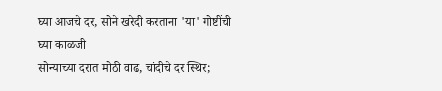घ्या आजचे दर, सोने खरेदी करताना 'या' गोष्टींची घ्या काळजी
सोन्याच्या दरात मोठी वाढ, चांदीचे दर स्थिर;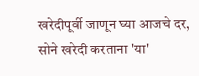खरेदीपूर्वी जाणून घ्या आजचे दर, सोने खरेदी करताना 'या'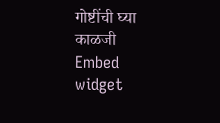गोष्टींची घ्या काळजी
Embed widget